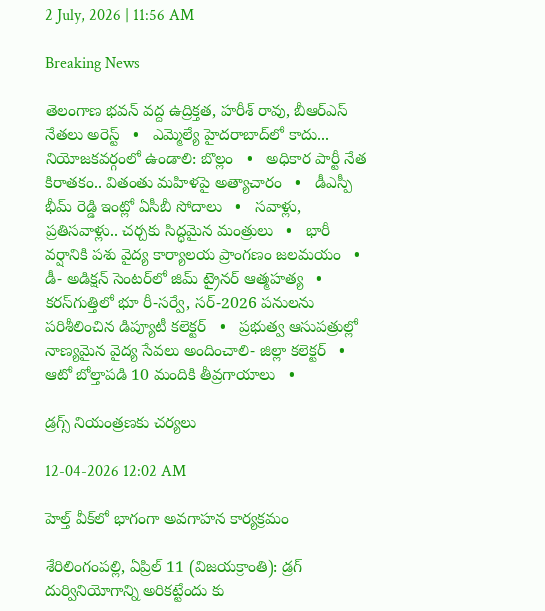2 July, 2026 | 11:56 AM

Breaking News

తెలంగాణ భవన్ వద్ద ఉద్రిక్తత, హరీశ్ రావు, బీఆర్ఎస్ నేతలు అరెస్ట్   •   ఎమ్మెల్యే హైదరాబాద్‌లో కాదు... నియోజకవర్గంలో ఉండాలి: బొల్లం   •   అధికార పార్టీ నేత కిరాతకం.. వితంతు మహిళపై అత్యాచారం   •   డీఎస్పీ భీమ్ రెడ్డి ఇంట్లో ఏసీబీ సోదాలు   •   సవాళ్లు, ప్రతిసవాళ్లు.. చర్చకు సిద్ధమైన మంత్రులు   •   భారీ వర్షానికి పశు వైద్య కార్యాలయ ప్రాంగణం జలమయం   •   డీ- అడిక్షన్ సెంటర్‌లో జిమ్ ట్రైనర్ ఆత్మహత్య   •   కరస్‌గుత్తిలో భూ రీ-సర్వే, సర్-2026 పనులను పరిశీలించిన డిప్యూటీ కలెక్టర్   •   ప్రభుత్వ ఆసుపత్రుల్లో నాణ్యమైన వైద్య సేవలు అందించాలి- జిల్లా కలెక్టర్   •   ఆటో బోల్తాపడి 10 మందికి తీవ్రగాయాలు   •

డ్రగ్స్ నియంత్రణకు చర్యలు

12-04-2026 12:02 AM

హెల్త్ వీక్‌లో భాగంగా అవగాహన కార్యక్రమం

శేరిలింగంపల్లి, ఏప్రిల్ 11 (విజయక్రాంతి): డ్రగ్ దుర్వినియోగాన్ని అరికట్టేందు కు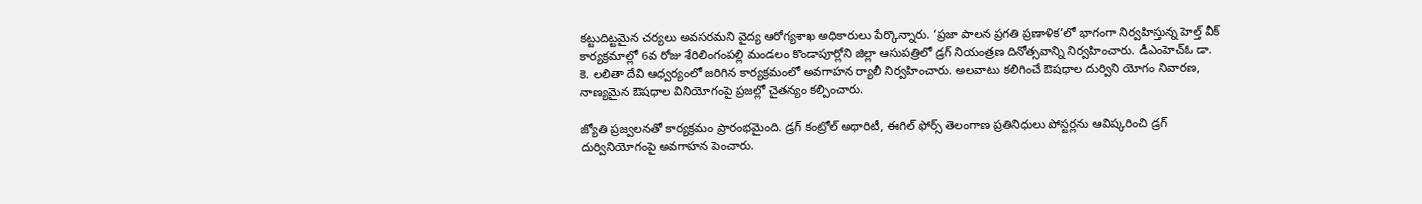కట్టుదిట్టమైన చర్యలు అవసరమని వైద్య ఆరోగ్యశాఖ అధికారులు పేర్కొన్నారు. ‘ప్రజా పాలన ప్రగతి ప్రణాళిక’లో భాగంగా నిర్వహిస్తున్న హెల్త్ వీక్ కార్యక్రమాల్లో 6వ రోజు శేరిలింగంపల్లి మండలం కొండాపూర్లోని జిల్లా ఆసుపత్రిలో డ్రగ్ నియంత్రణ దినోత్సవాన్ని నిర్వహించారు. డీఎంహెచ్‌ఓ డా. కె. లలితా దేవి ఆధ్వర్యంలో జరిగిన కార్యక్రమంలో అవగాహన ర్యాలీ నిర్వహించారు. అలవాటు కలిగించే ఔషధాల దుర్విని యోగం నివారణ, నాణ్యమైన ఔషధాల వినియోగంపై ప్రజల్లో చైతన్యం కల్పించారు.

జ్యోతి ప్రజ్వలనతో కార్యక్రమం ప్రారంభమైంది. డ్రగ్ కంట్రోల్ అథారిటీ, ఈగిల్ ఫోర్స్ తెలంగాణ ప్రతినిధులు పోస్టర్లను ఆవిష్కరించి డ్రగ్ దుర్వినియోగంపై అవగాహన పెంచారు.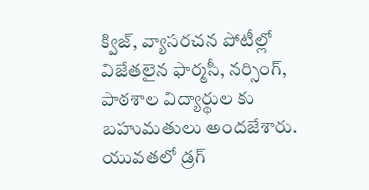క్విజ్, వ్యాసరచన పోటీల్లో విజేతలైన ఫార్మసీ, నర్సింగ్, పాఠశాల విద్యార్థుల కు బహుమతులు అందజేశారు. యువతలో డ్రగ్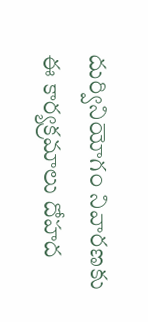దుర్వినియోగం నివారణకు ఈ కార్యక్రమాలు దోహద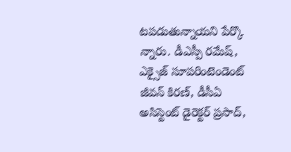టపడుతున్నాయని పేర్కొ న్నారు. డీఎస్పీ రమేష్, ఎక్సైజ్ సూపరింటెండెంట్ జీవన్ కిరణ్, డీసీఏ అసిస్టెంట్ డైరెక్టర్ ప్రసాద్,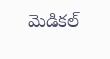మెడికల్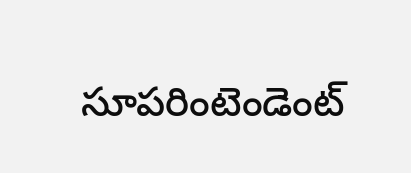సూపరింటెండెంట్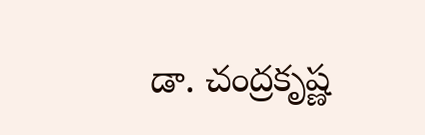డా. చంద్రకృష్ణ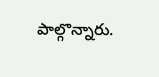పాల్గొన్నారు.